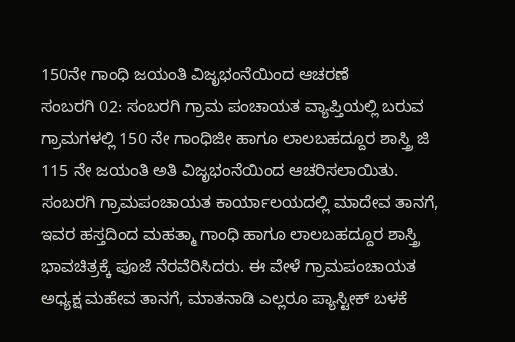150ನೇ ಗಾಂಧಿ ಜಯಂತಿ ವಿಜೃಭಂನೆಯಿಂದ ಆಚರಣೆ
ಸಂಬರಗಿ 02: ಸಂಬರಗಿ ಗ್ರಾಮ ಪಂಚಾಯತ ವ್ಯಾಪ್ತಿಯಲ್ಲಿ ಬರುವ ಗ್ರಾಮಗಳಲ್ಲಿ 150 ನೇ ಗಾಂಧಿಜೀ ಹಾಗೂ ಲಾಲಬಹದ್ದೂರ ಶಾಸ್ತ್ರಿ ಜಿ 115 ನೇ ಜಯಂತಿ ಅತಿ ವಿಜೃಭಂನೆಯಿಂದ ಆಚರಿಸಲಾಯಿತು. ಸಂಬರಗಿ ಗ್ರಾಮಪಂಚಾಯತ ಕಾರ್ಯಾಲಯದಲ್ಲಿ ಮಾದೇವ ತಾನಗೆ, ಇವರ ಹಸ್ತದಿಂದ ಮಹತ್ಮಾ ಗಾಂಧಿ ಹಾಗೂ ಲಾಲಬಹದ್ದೂರ ಶಾಸ್ತ್ರಿ ಭಾವಚಿತ್ರಕ್ಕೆ ಪೂಜೆ ನೆರವೆರಿಸಿದರು. ಈ ವೇಳೆ ಗ್ರಾಮಪಂಚಾಯತ ಅಧ್ಯಕ್ಷ ಮಹೇವ ತಾನಗೆ, ಮಾತನಾಡಿ ಎಲ್ಲರೂ ಪ್ಯಾಸ್ಟೀಕ್ ಬಳಕೆ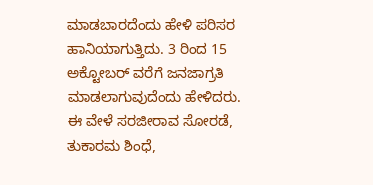ಮಾಡಬಾರದೆಂದು ಹೇಳಿ ಪರಿಸರ ಹಾನಿಯಾಗುತ್ತಿದು. 3 ರಿಂದ 15 ಅಕ್ಟೋಬರ್ ವರೆಗೆ ಜನಜಾಗ್ರತಿ ಮಾಡಲಾಗುವುದೆಂದು ಹೇಳಿದರು. ಈ ವೇಳೆ ಸರಜೀರಾವ ಸೋರಡೆ, ತುಕಾರಮ ಶಿಂಧೆ,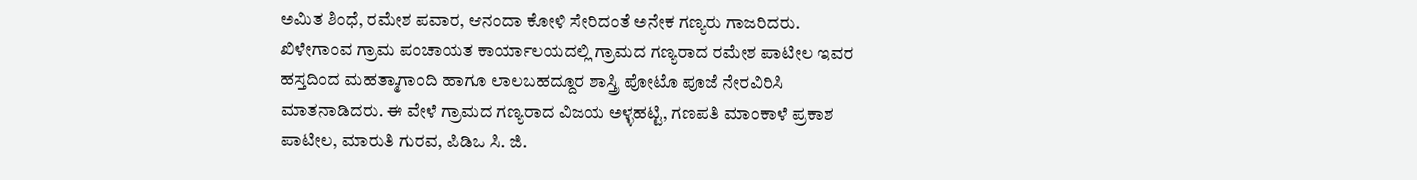ಅಮಿತ ಶಿಂಧೆ, ರಮೇಶ ಪವಾರ, ಆನಂದಾ ಕೋಳಿ ಸೇರಿದಂತೆ ಅನೇಕ ಗಣ್ಯರು ಗಾಜರಿದರು.
ಖಿಳೇಗಾಂವ ಗ್ರಾಮ ಪಂಚಾಯತ ಕಾರ್ಯಾಲಯದಲ್ಲಿ ಗ್ರಾಮದ ಗಣ್ಯರಾದ ರಮೇಶ ಪಾಟೀಲ ಇವರ ಹಸ್ತದಿಂದ ಮಹತ್ಮಾಗಾಂದಿ ಹಾಗೂ ಲಾಲಬಹದ್ದೂರ ಶಾಸ್ತ್ರಿ ಪೋಟೊ ಪೂಜೆ ನೇರವಿರಿಸಿ ಮಾತನಾಡಿದರು. ಈ ವೇಳೆ ಗ್ರಾಮದ ಗಣ್ಯರಾದ ವಿಜಯ ಅಳ್ಳಹಟ್ಟಿ, ಗಣಪತಿ ಮಾಂಕಾಳೆ ಪ್ರಕಾಶ ಪಾಟೀಲ, ಮಾರುತಿ ಗುರವ, ಪಿಡಿಒ ಸಿ. ಜಿ.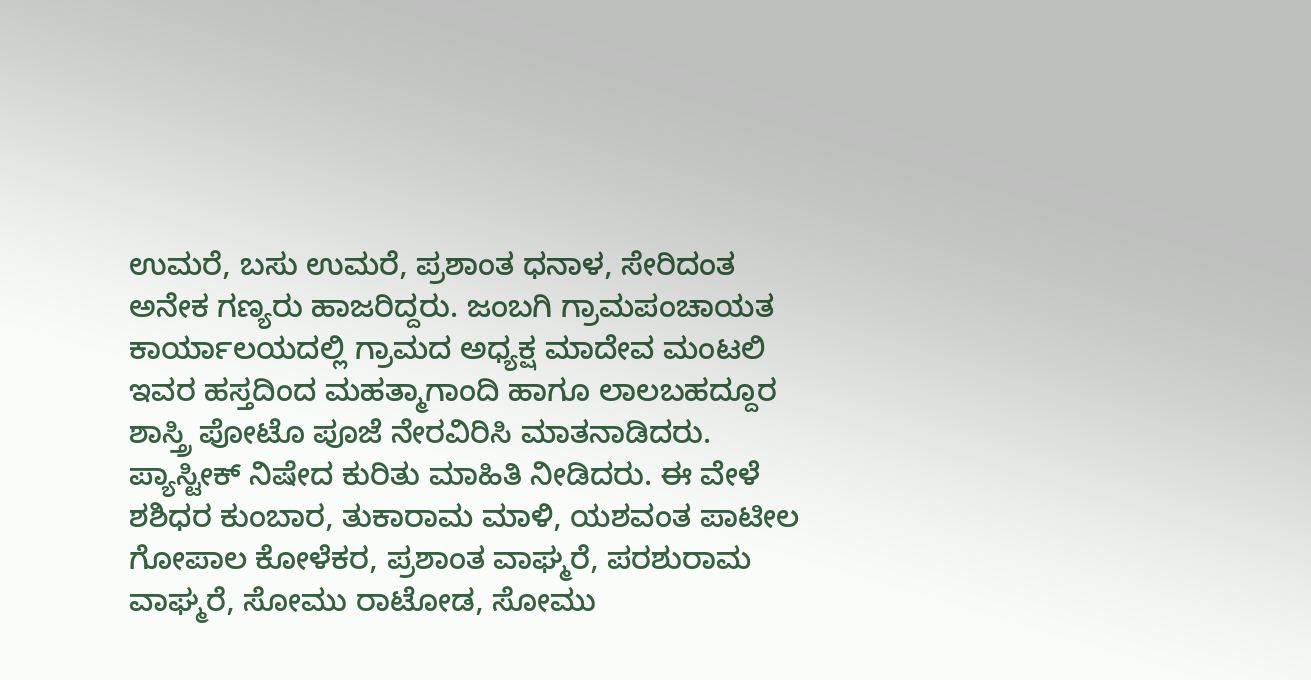ಉಮರೆ, ಬಸು ಉಮರೆ, ಪ್ರಶಾಂತ ಧನಾಳ, ಸೇರಿದಂತ ಅನೇಕ ಗಣ್ಯರು ಹಾಜರಿದ್ದರು. ಜಂಬಗಿ ಗ್ರಾಮಪಂಚಾಯತ ಕಾರ್ಯಾಲಯದಲ್ಲಿ ಗ್ರಾಮದ ಅಧ್ಯಕ್ಷ ಮಾದೇವ ಮಂಟಲಿ ಇವರ ಹಸ್ತದಿಂದ ಮಹತ್ಮಾಗಾಂದಿ ಹಾಗೂ ಲಾಲಬಹದ್ದೂರ ಶಾಸ್ತ್ರಿ ಪೋಟೊ ಪೂಜೆ ನೇರವಿರಿಸಿ ಮಾತನಾಡಿದರು. ಪ್ಯಾಸ್ಟೀಕ್ ನಿಷೇದ ಕುರಿತು ಮಾಹಿತಿ ನೀಡಿದರು. ಈ ವೇಳೆ ಶಶಿಧರ ಕುಂಬಾರ, ತುಕಾರಾಮ ಮಾಳಿ, ಯಶವಂತ ಪಾಟೀಲ ಗೋಪಾಲ ಕೋಳೆಕರ, ಪ್ರಶಾಂತ ವಾಘ್ಮರೆ, ಪರಶುರಾಮ ವಾಘ್ಮರೆ, ಸೋಮು ರಾಟೋಡ, ಸೋಮು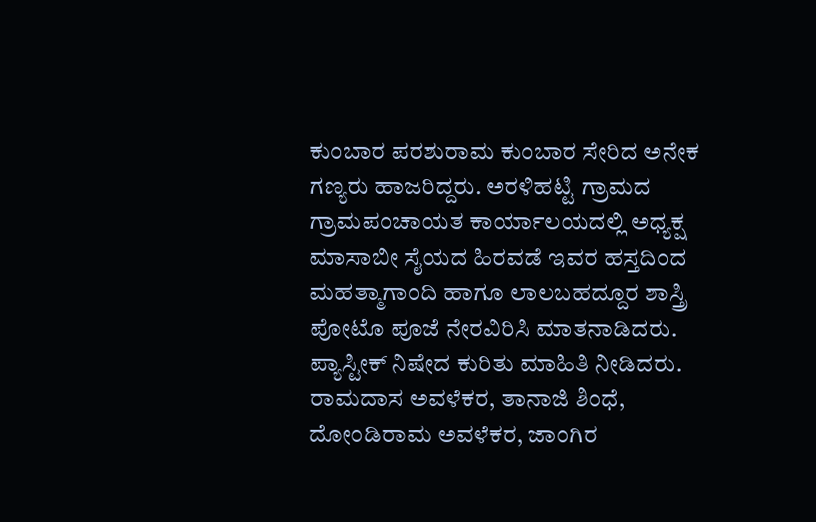ಕುಂಬಾರ ಪರಶುರಾಮ ಕುಂಬಾರ ಸೇರಿದ ಅನೇಕ ಗಣ್ಯರು ಹಾಜರಿದ್ದರು. ಅರಳಿಹಟ್ಟಿ ಗ್ರಾಮದ ಗ್ರಾಮಪಂಚಾಯತ ಕಾರ್ಯಾಲಯದಲ್ಲಿ ಅಧ್ಯಕ್ಷ ಮಾಸಾಬೀ ಸೈಯದ ಹಿರವಡೆ ಇವರ ಹಸ್ತದಿಂದ ಮಹತ್ಮಾಗಾಂದಿ ಹಾಗೂ ಲಾಲಬಹದ್ದೂರ ಶಾಸ್ತ್ರಿ ಪೋಟೊ ಪೂಜೆ ನೇರವಿರಿಸಿ ಮಾತನಾಡಿದರು. ಪ್ಯಾಸ್ಟೀಕ್ ನಿಷೇದ ಕುರಿತು ಮಾಹಿತಿ ನೀಡಿದರು. ರಾಮದಾಸ ಅವಳೆಕರ, ತಾನಾಜಿ ಶಿಂಧೆ, ದೋಂಡಿರಾಮ ಅವಳೆಕರ, ಜಾಂಗಿರ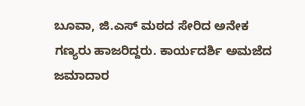ಬೂವಾ, ಜಿ.ಎಸ್ ಮಠದ ಸೇರಿದ ಅನೇಕ ಗಣ್ಯರು ಹಾಜರಿದ್ದರು. ಕಾರ್ಯದರ್ಶಿ ಅಮಜೆದ ಜಮಾದಾರ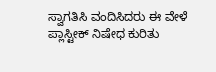ಸ್ವಾಗತಿಸಿ ವಂದಿಸಿದರು ಈ ವೇಳೆ ಪ್ಲಾಸ್ಟೀಕ್ ನಿಷೇಧ ಕುರಿತು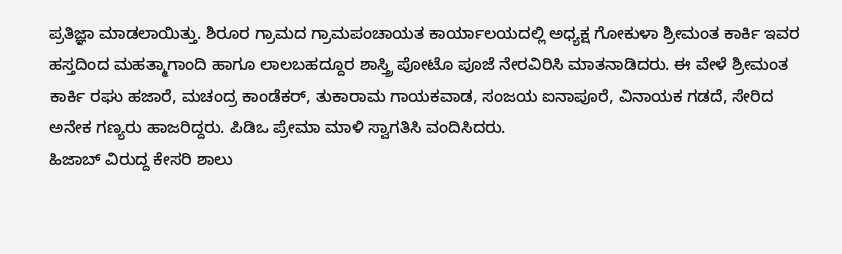ಪ್ರತಿಜ್ಞಾ ಮಾಡಲಾಯಿತ್ತು. ಶಿರೂರ ಗ್ರಾಮದ ಗ್ರಾಮಪಂಚಾಯತ ಕಾರ್ಯಾಲಯದಲ್ಲಿ ಅಧ್ಯಕ್ಷ ಗೋಕುಳಾ ಶ್ರೀಮಂತ ಕಾರ್ಕಿ ಇವರ ಹಸ್ತದಿಂದ ಮಹತ್ಮಾಗಾಂದಿ ಹಾಗೂ ಲಾಲಬಹದ್ದೂರ ಶಾಸ್ತ್ರಿ ಪೋಟೊ ಪೂಜೆ ನೇರವಿರಿಸಿ ಮಾತನಾಡಿದರು. ಈ ವೇಳೆ ಶ್ರೀಮಂತ ಕಾರ್ಕಿ ರಘು ಹಜಾರೆ, ಮಚಂದ್ರ ಕಾಂಡೆಕರ್, ತುಕಾರಾಮ ಗಾಯಕವಾಡ, ಸಂಜಯ ಐನಾಪೂರೆ, ವಿನಾಯಕ ಗಡದೆ, ಸೇರಿದ ಅನೇಕ ಗಣ್ಯರು ಹಾಜರಿದ್ದರು. ಪಿಡಿಒ ಪ್ರೇಮಾ ಮಾಳಿ ಸ್ವಾಗತಿಸಿ ವಂದಿಸಿದರು.
ಹಿಜಾಬ್ ವಿರುದ್ದ ಕೇಸರಿ ಶಾಲು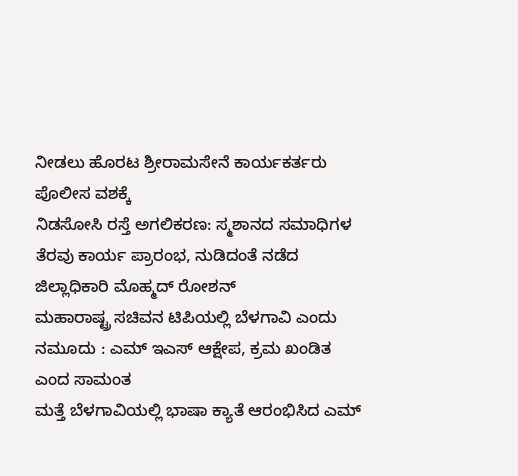ನೀಡಲು ಹೊರಟ ಶ್ರೀರಾಮಸೇನೆ ಕಾರ್ಯಕರ್ತರು ಪೊಲೀಸ ವಶಕ್ಕೆ
ನಿಡಸೋಸಿ ರಸ್ತೆ ಅಗಲಿಕರಣ: ಸ್ಮಶಾನದ ಸಮಾಧಿಗಳ ತೆರವು ಕಾರ್ಯ ಪ್ರಾರಂಭ, ನುಡಿದಂತೆ ನಡೆದ ಜಿಲ್ಲಾಧಿಕಾರಿ ಮೊಹ್ಮದ್ ರೋಶನ್
ಮಹಾರಾಷ್ಟ್ರ ಸಚಿವನ ಟಿಪಿಯಲ್ಲಿ ಬೆಳಗಾವಿ ಎಂದು ನಮೂದು : ಎಮ್ ಇಎಸ್ ಆಕ್ಷೇಪ, ಕ್ರಮ ಖಂಡಿತ ಎಂದ ಸಾಮಂತ
ಮತ್ತೆ ಬೆಳಗಾವಿಯಲ್ಲಿ ಭಾಷಾ ಕ್ಯಾತೆ ಆರಂಭಿಸಿದ ಎಮ್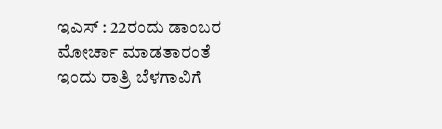ಇಎಸ್ : 22ರಂದು ಡಾಂಬರ ಮೋರ್ಚಾ ಮಾಡತಾರಂತೆ
ಇಂದು ರಾತ್ರಿ ಬೆಳಗಾವಿಗೆ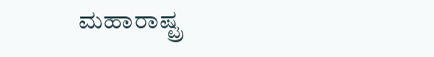ಮಹಾರಾಷ್ಟ್ರ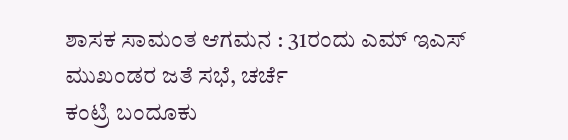ಶಾಸಕ ಸಾಮಂತ ಆಗಮನ : 31ರಂದು ಎಮ್ ಇಎಸ್ ಮುಖಂಡರ ಜತೆ ಸಭೆ, ಚರ್ಚೆ
ಕಂಟ್ರಿ ಬಂದೂಕು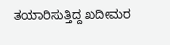ತಯಾರಿಸುತ್ತಿದ್ದ ಖದೀಮರ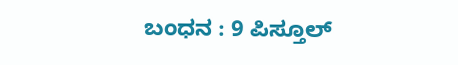ಬಂಧನ : 9 ಪಿಸ್ತೂಲ್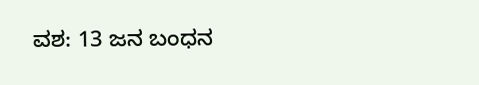ವಶ: 13 ಜನ ಬಂಧನ